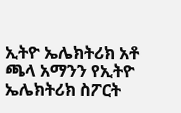ኢትዮ ኤሌክትሪክ አቶ ጫላ አማንን የኢትዮ ኤሌክትሪክ ስፖርት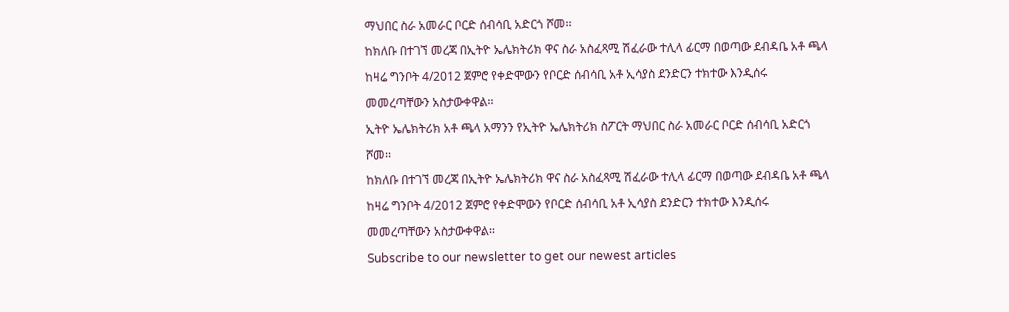ማህበር ስራ አመራር ቦርድ ሰብሳቢ አድርጎ ሾመ፡፡
ከክለቡ በተገኘ መረጃ በኢትዮ ኤሌክትሪክ ዋና ስራ አስፈጻሚ ሽፈራው ተሊላ ፊርማ በወጣው ደብዳቤ አቶ ጫላ ከዛሬ ግንቦት 4/2012 ጀምሮ የቀድሞውን የቦርድ ሰብሳቢ አቶ ኢሳያስ ደንድርን ተክተው እንዲሰሩ መመረጣቸውን አስታውቀዋል፡፡
ኢትዮ ኤሌክትሪክ አቶ ጫላ አማንን የኢትዮ ኤሌክትሪክ ስፖርት ማህበር ስራ አመራር ቦርድ ሰብሳቢ አድርጎ ሾመ፡፡
ከክለቡ በተገኘ መረጃ በኢትዮ ኤሌክትሪክ ዋና ስራ አስፈጻሚ ሽፈራው ተሊላ ፊርማ በወጣው ደብዳቤ አቶ ጫላ ከዛሬ ግንቦት 4/2012 ጀምሮ የቀድሞውን የቦርድ ሰብሳቢ አቶ ኢሳያስ ደንድርን ተክተው እንዲሰሩ መመረጣቸውን አስታውቀዋል፡፡
Subscribe to our newsletter to get our newest articles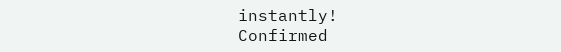instantly!
Confirmed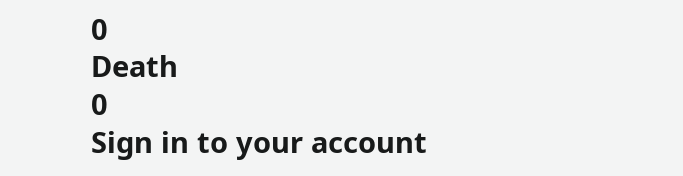0
Death
0
Sign in to your account